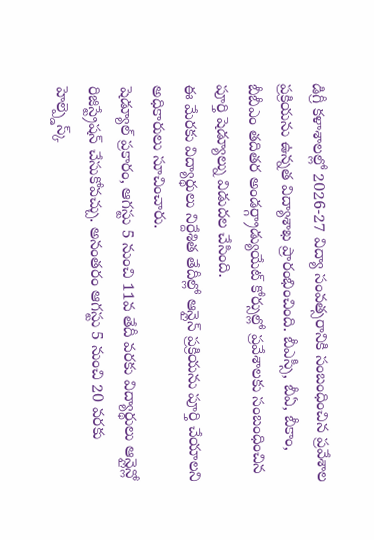డిగ్రీ కళాశాలల్లో 2026-27 విద్యా సంవత్సరానికి సంబంధించిన ప్రవేశాల ప్రక్రియను ఉన్నత విద్యాశాఖ ప్రారంభించింది. బీఎస్సీ, బీఏ, బీకాం, బీబీఎం తదితర అండర్గ్రాడ్యుయేట్ కోర్సుల్లో ప్రవేశాలకు సంబంధించిన పూర్తి షెడ్యూల్ను విడుదల చేసింది.
ఈ మేరకు విద్యార్థులు నిర్దేశిత తేదీల్లో ఆన్లైన్ ప్రక్రియను పూర్తి చేయాలని అధికారులు సూచించారు.
షెడ్యూల్ ప్రకారం, ఆగస్టు 5 నుంచి 11వ తేదీ వరకు విద్యార్థులు ఆన్లైన్లో రిజిస్ట్రేషన్ చేసుకోవచ్చు. అనంతరం ఆగస్టు 5 నుంచి 20 వరకు హెల్ప్డెస్క్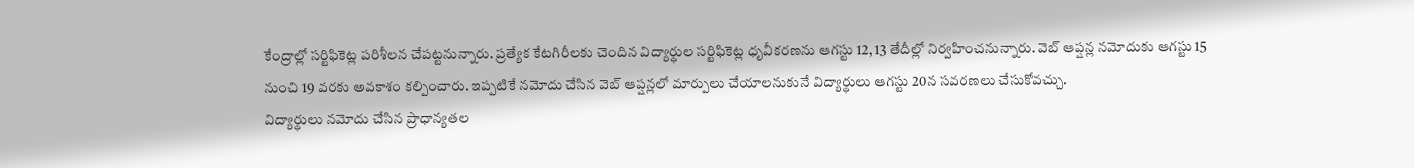కేంద్రాల్లో సర్టిఫికెట్ల పరిశీలన చేపట్టనున్నారు. ప్రత్యేక కేటగిరీలకు చెందిన విద్యార్థుల సర్టిఫికెట్ల ధృవీకరణను ఆగస్టు 12, 13 తేదీల్లో నిర్వహించనున్నారు. వెబ్ ఆప్షన్ల నమోదుకు ఆగస్టు 15 నుంచి 19 వరకు అవకాశం కల్పించారు. ఇప్పటికే నమోదు చేసిన వెబ్ ఆప్షన్లలో మార్పులు చేయాలనుకునే విద్యార్థులు ఆగస్టు 20న సవరణలు చేసుకోవచ్చు.
విద్యార్థులు నమోదు చేసిన ప్రాధాన్యతల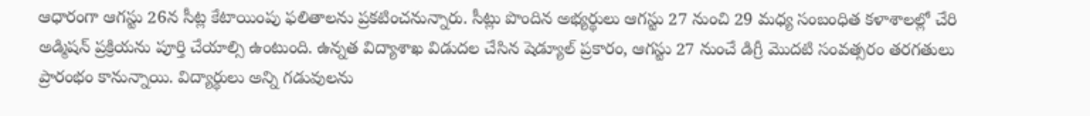ఆధారంగా ఆగస్టు 26న సీట్ల కేటాయింపు ఫలితాలను ప్రకటించనున్నారు. సీట్లు పొందిన అభ్యర్థులు ఆగస్టు 27 నుంచి 29 మధ్య సంబంధిత కళాశాలల్లో చేరి అడ్మిషన్ ప్రక్రియను పూర్తి చేయాల్సి ఉంటుంది. ఉన్నత విద్యాశాఖ విడుదల చేసిన షెడ్యూల్ ప్రకారం, ఆగస్టు 27 నుంచే డిగ్రీ మొదటి సంవత్సరం తరగతులు ప్రారంభం కానున్నాయి. విద్యార్థులు అన్ని గడువులను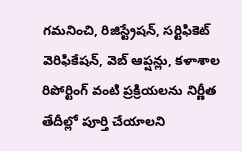గమనించి, రిజిస్ట్రేషన్, సర్టిఫికెట్ వెరిఫికేషన్, వెబ్ ఆప్షన్లు, కళాశాల రిపోర్టింగ్ వంటి ప్రక్రియలను నిర్ణీత తేదీల్లో పూర్తి చేయాలని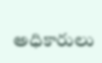అధికారులు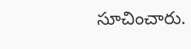సూచించారు.